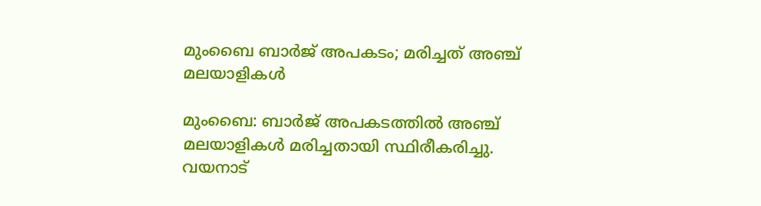മുംബൈ ബാര്‍ജ് അപകടം; മരിച്ചത് അഞ്ച് മലയാളികള്‍

മുംബൈ: ബാര്‍ജ് അപകടത്തില്‍ അഞ്ച് മലയാളികള്‍ മരിച്ചതായി സ്ഥിരീകരിച്ചു. വയനാട്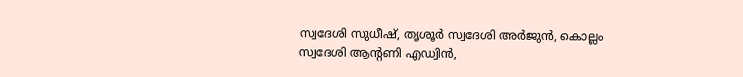സ്വദേശി സുധീഷ്, തൃശൂര്‍ സ്വദേശി അര്‍ജുന്‍, കൊല്ലം സ്വദേശി ആന്റണി എഡ്വിന്‍,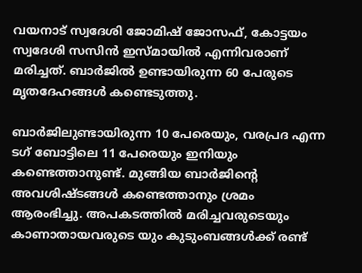വയനാട് സ്വദേശി ജോമിഷ് ജോസഫ്, കോട്ടയം സ്വദേശി സസിന്‍ ഇസ്മായില്‍ എന്നിവരാണ് മരിച്ചത്. ബാര്‍ജില്‍ ഉണ്ടായിരുന്ന 60 പേരുടെ മൃതദേഹങ്ങള്‍ കണ്ടെടുത്തു.

ബാര്‍ജിലുണ്ടായിരുന്ന 10 പേരെയും, വരപ്രദ എന്ന ടഗ് ബോട്ടിലെ 11 പേരെയും ഇനിയും കണ്ടെത്താനുണ്ട്. മുങ്ങിയ ബാര്‍ജിന്റെ അവശിഷ്ടങ്ങള്‍ കണ്ടെത്താനും ശ്രമം ആരംഭിച്ചു. അപകടത്തില്‍ മരിച്ചവരുടെയും കാണാതായവരുടെ യും കുടുംബങ്ങള്‍ക്ക് രണ്ട്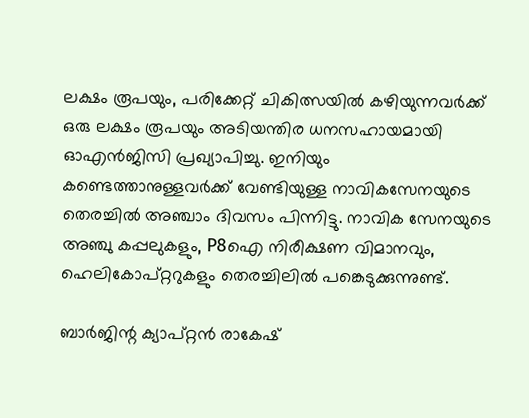ലക്ഷം രൂപയും, പരിക്കേറ്റ് ചികിത്സയില്‍ കഴിയുന്നവര്‍ക്ക് ഒരു ലക്ഷം രൂപയും അടിയന്തിര ധനസഹായമായി ഓഎന്‍ജിസി പ്രഖ്യാപിച്ചു. ഇനിയും കണ്ടെത്താനുള്ളവര്‍ക്ക് വേണ്ടിയുള്ള നാവികസേനയുടെ തെരച്ചില്‍ അഞ്ചാം ദിവസം പിന്നിട്ടു. നാവിക സേനയുടെ അഞ്ചു കപ്പലുകളും, P8ഐ നിരീക്ഷണ വിമാനവും, ഹെലികോപ്റ്ററുകളും തെരച്ചിലില്‍ പങ്കെടുക്കുന്നുണ്ട്.

ബാര്‍ജിന്റ ക്യാപ്റ്റന്‍ രാകേഷ്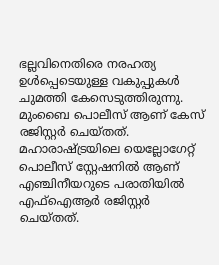ഭല്ലവിനെതിരെ നരഹത്യ ഉള്‍പ്പെടെയുള്ള വകുപ്പുകള്‍ ചുമത്തി കേസെടുത്തിരുന്നു. മുംബൈ പൊലീസ് ആണ് കേസ് രജിസ്റ്റര്‍ ചെയ്തത്. മഹാരാഷ്ട്രയിലെ യെല്ലോഗേറ്റ് പൊലീസ് സ്റ്റേഷനില്‍ ആണ് എഞ്ചിനീയറുടെ പരാതിയില്‍ എഫ്‌ഐആര്‍ രജിസ്റ്റര്‍ ചെയ്തത്.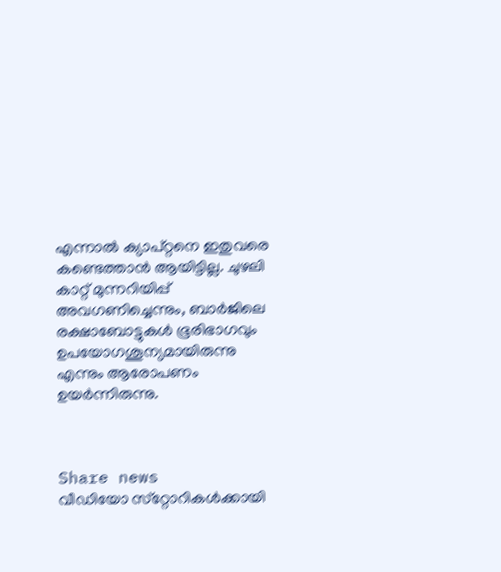എന്നാല്‍ ക്യാപ്റ്റനെ ഇതുവരെ കണ്ടെത്താന്‍ ആയിട്ടില്ല. ചുഴലി കാറ്റ് മുന്നറിയിപ്പ് അവഗണിച്ചെന്നും, ബാര്‍ജിലെ രക്ഷാബോട്ടുകള്‍ ഭൂരിഭാഗവും ഉപയോഗശൂന്യമായിരുന്നു എന്നും ആരോപണം ഉയര്‍ന്നിരുന്നു.



Share news
വീഡിയോ സ്‌റ്റോറികള്‍ക്കായി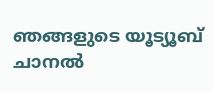ഞങ്ങളുടെ യൂട്യൂബ് ചാനല്‍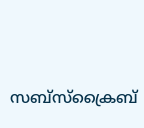സബ്‌സ്‌ക്രൈബ്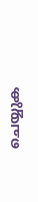ചെയ്യുക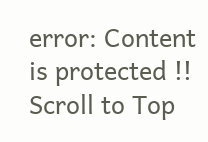error: Content is protected !!
Scroll to Top